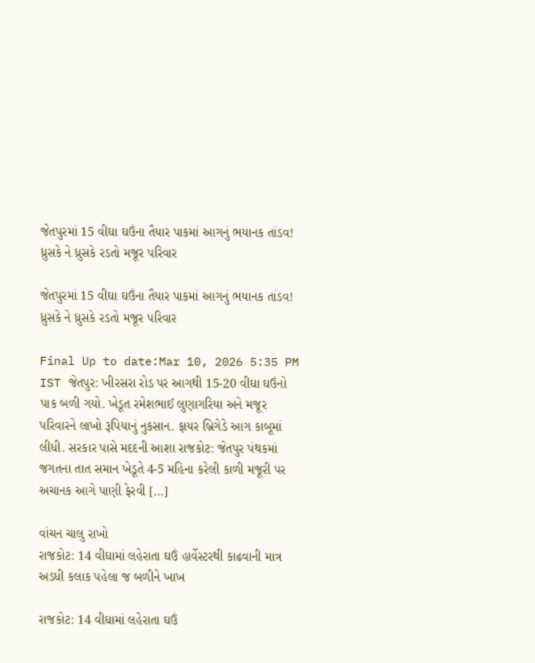જેતપુરમાં 15 વીઘા ઘઉંના તૈયાર પાકમાં આગનું ભયાનક તાંડવ! ધ્રુસકે ને ધ્રુસકે રડતો મજૂર પરિવાર

જેતપુરમાં 15 વીઘા ઘઉંના તૈયાર પાકમાં આગનું ભયાનક તાંડવ! ધ્રુસકે ને ધ્રુસકે રડતો મજૂર પરિવાર

Final Up to date:Mar 10, 2026 5:35 PM IST જેતપુર: ખીરસરા રોડ પર આગથી 15-20 વીઘા ઘઉંનો પાક બળી ગયો. ખેડૂત રમેશભાઈ લુણાગરિયા અને મજૂર પરિવારને લાખો રૂપિયાનું નુકસાન. ફાયર બ્રિગેડે આગ કાબૂમાં લીધી. સરકાર પાસે મદદની આશા રાજકોટ: જેતપુર પંથકમાં જગતના તાત સમાન ખેડૂતે 4-5 મહિના કરેલી કાળી મજૂરી પર અચાનક આગે પાણી ફેરવી […]

વાંચન ચાલુ રાખો
રાજકોટ: 14 વીઘામાં લહેરાતા ઘઉં હાર્વેસ્ટરથી કાઢવાની માત્ર અડધી કલાક પહેલા જ બળીને ખાખ

રાજકોટ: 14 વીઘામાં લહેરાતા ઘઉં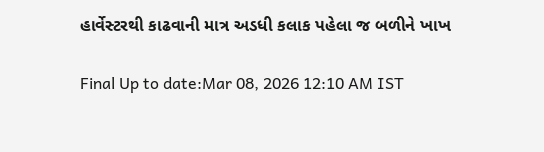હાર્વેસ્ટરથી કાઢવાની માત્ર અડધી કલાક પહેલા જ બળીને ખાખ

Final Up to date:Mar 08, 2026 12:10 AM IST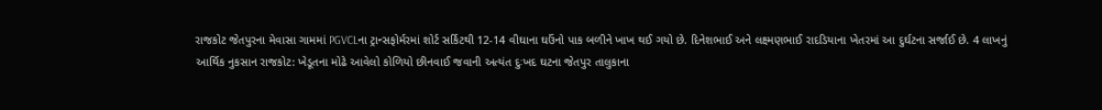રાજકોટ જેતપુરના મેવાસા ગામમાં PGVCLના ટ્રાન્સફોર્મરમાં શોર્ટ સર્કિટથી 12-14 વીઘાના ઘઉંનો પાક બળીને ખાખ થઈ ગયો છે. દિનેશભાઈ અને લક્ષ્મણભાઈ રાદડિયાના ખેતરમાં આ દુર્ઘટના સર્જાઈ છે. 4 લાખનું આર્થિક નુકસાન રાજકોટ: ખેડૂતના મોઢે આવેલો કોળિયો છીનવાઈ જવાની અત્યંત દુઃખદ ઘટના જેતપુર તાલુકાના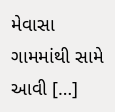મેવાસા ગામમાંથી સામે આવી […]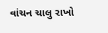વાંચન ચાલુ રાખો